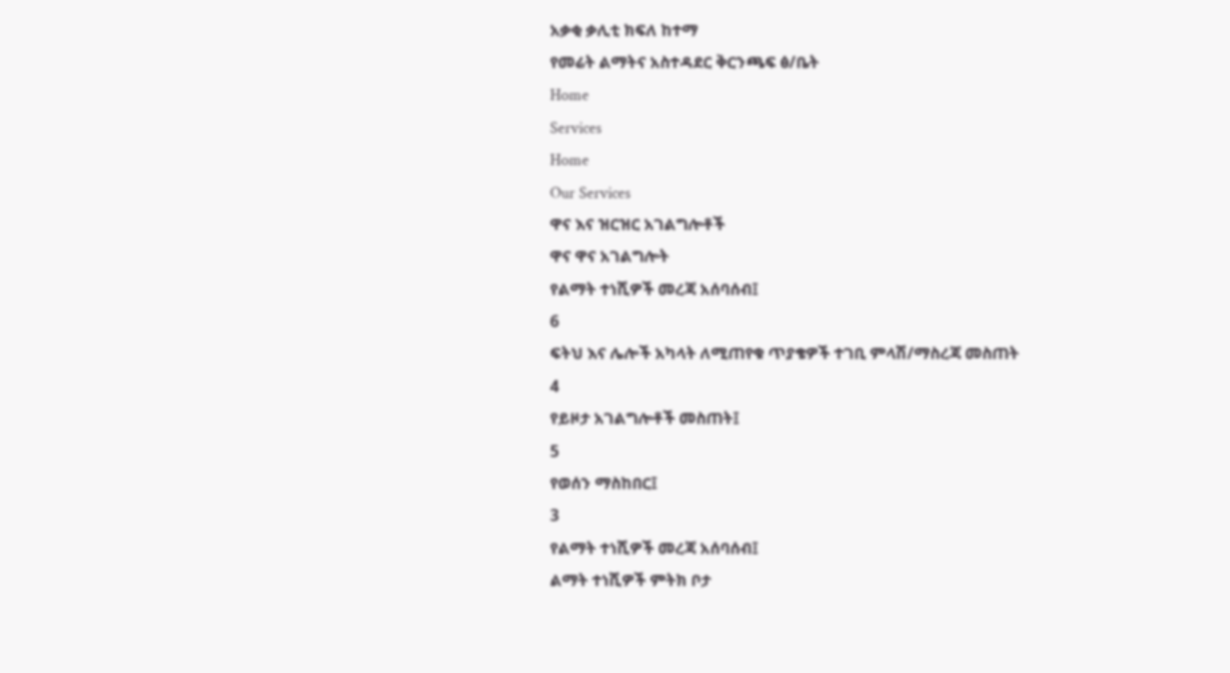አቃቂ ቃሊቲ ክፍለ ከተማ
የመሬት ልማትና አስተዳደር ቅርንጫፍ ፅ/ቤት
Home
Services
Home
Our Services
ዋና እና ዝርዝር አገልግሎቶች
ዋና ዋና አገልግሎት
የልማት ተነሺዎች መረጃ አሰባሰብ፤
6
ፍትህ እና ሌሎች አካላት ለሚጠየቁ ጥያቄዎች ተገቢ ምላሽ/ማስረጃ መስጠት
4
የይዞታ አገልግሎቶች መስጠት፤
5
የወሰን ማስከበር፤
3
የልማት ተነሺዎች መረጃ አሰባሰብ፤
ልማት ተነሺዎች ምትክ ቦታ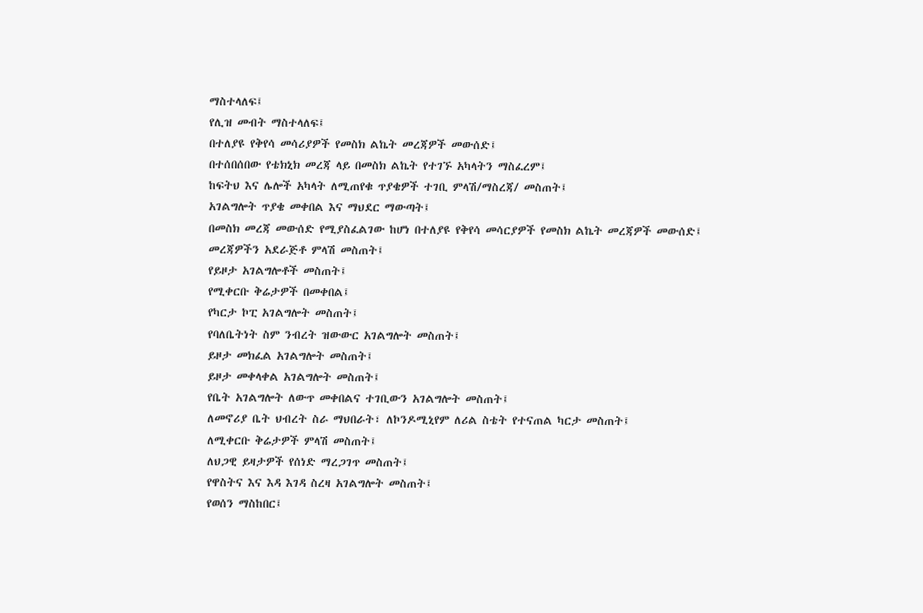ማስተላለፍ፤
የሊዝ መብት ማስተላለፍ፤
በተለያዩ የቅየሳ መሳሪያዎች የመስክ ልኬት መረጃዎች መውሰድ፤
በተሰበሰበው የቴክኒክ መረጃ ላይ በመስክ ልኬት የተገኙ አካላትን ማስፈረም፤
ከፍትህ እና ሌሎች አካላት ለሚጠየቁ ጥያቄዎች ተገቢ ምላሽ/ማስረጃ/ መስጠት፤
አገልግሎት ጥያቄ መቀበል እና ማህደር ማውጣት፤
በመስክ መረጃ መውሰድ የሚያስፈልገው ከሆነ በተለያዩ የቅየሳ መሳርያዎች የመስክ ልኬት መረጃዎች መውሰድ፤
መረጃዎችን አደራጅቶ ምላሽ መስጠት፤
የይዞታ አገልግሎቶች መስጠት፤
የሚቀርቡ ቅሬታዎች በመቀበል፤
የካርታ ኮፒ አገልግሎት መስጠት፤
የባለቤትነት ስም ንብረት ዝውውር አገልግሎት መስጠት፤
ይዞታ መክፈል አገልግሎት መስጠት፤
ይዞታ መቀላቀል አገልግሎት መስጠት፤
የቤት አገልግሎት ለውጥ መቀበልና ተገቢውን አገልግሎት መስጠት፤
ለመኖሪያ ቤት ህብረት ስራ ማህበራት፣ ለኮንዶሚኒየም ለሪል ስቴት የተናጠል ካርታ መስጠት፤
ለሚቀርቡ ቅሬታዎች ምላሽ መስጠት፤
ለህጋዊ ይዛታዎች የሰነድ ማረጋገጥ መስጠት፤
የዋስትና እና እዳ እገዳ ስረዛ አገልግሎት መስጠት፤
የወሰን ማስከበር፤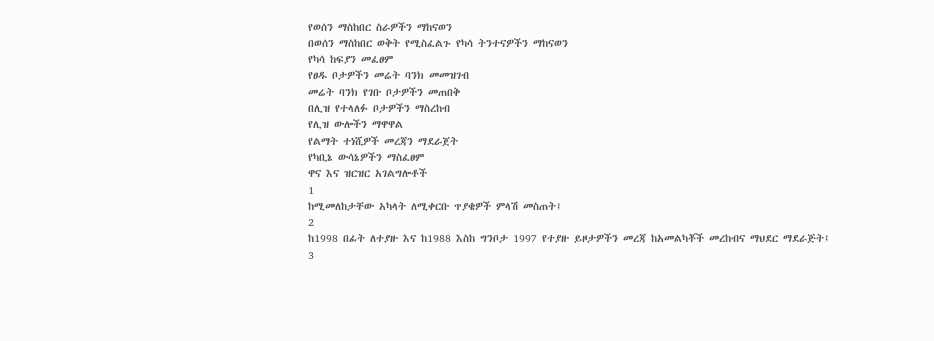የወሰን ማስከበር ስራዎችን ማከናወን
በወሰን ማስከበር ወቅት የሚስፈልጉ የካሳ ትንተናዎችን ማከናወን
የካሳ ከፍያን መፈፀም
የፀዱ ቦታዎችን መሬት ባንክ መመዝገብ
መሬት ባንክ የገቡ ቦታዎችን መጠበቅ
በሊዝ የተላለፉ ቦታዎችን ማስረከብ
የሊዝ ውሎችን ማዋዋል
የልማት ተነሺዎች መረጃን ማደራጀት
የካቢኔ ውሳኔዎችን ማስፈፀም
ዋና እና ዝርዝር አገልግሎቶች
1
ከሚመለከታቸው አካላት ለሚቀርቡ ጥያቄዎች ምላሽ መስጠት፤
2
ከ1998 በፊት ለተያዙ እና ከ1988 እስከ ግንቦታ 1997 የተያዙ ይዞታዎችን መረጃ ከአመልካቾች መረከብና ማህደር ማደራጅት፤
3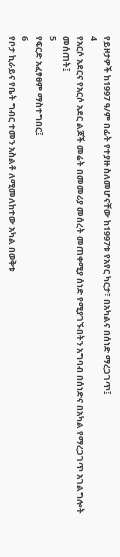የይዞታዎች ከ1997 ዓ/ም በፊት የተያዙ ስለመሆናቸው ከ1997ቱ የአየር ካርታ፣ በአካልና በሰነድ ማረጋገጥ፤
4
የአርሶ አደርና የአርሶ አደር ልጆች መሬት በመመሪያ መሰረት መጠቀሚያ ሰነድ የሚያገኙበትን አግባብ በሰነድና በአካል የማረጋገጥ አገልግሎት መሰጠት፤
5
የፍርድ አፈፃፀም ማስተግበር፤
6
የቦታ ኪራይና የቤት ግብር ተመን አስልቶ ለሚመለከተው አካል በወቅቱ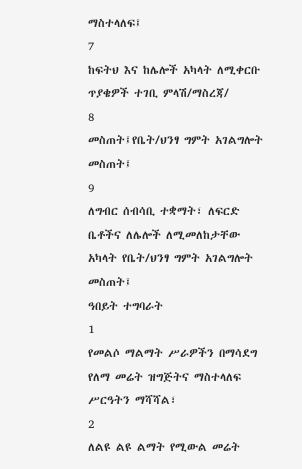ማስተላለፍ፤
7
ከፍትህ እና ከሌሎች አካላት ለሚቀርቡ ጥያቄዎች ተገቢ ምላሽ/ማስረጃ/
8
መስጠት፤የቤት/ህንፃ ግምት አገልግሎት መስጠት፤
9
ለግብር ሰብሳቢ ተቋማት፣ ለፍርድ ቤቶችና ለሌሎች ለሚመለከታቸው አካላት የቤት/ህንፃ ግምት አገልግሎት መስጠት፤
ዓበይት ተግባራት
1
የመልሶ ማልማት ሥራዎችን በማሳደግ የለማ መሬት ዝግጅትና ማስተላለፍ ሥርዓትን ማሻሻል፣
2
ለልዩ ልዩ ልማት የሚውል መሬት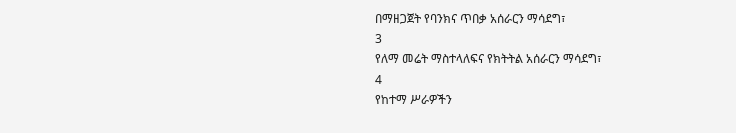በማዘጋጀት የባንክና ጥበቃ አሰራርን ማሳደግ፣
3
የለማ መሬት ማስተላለፍና የክትትል አሰራርን ማሳደግ፣
4
የከተማ ሥራዎችን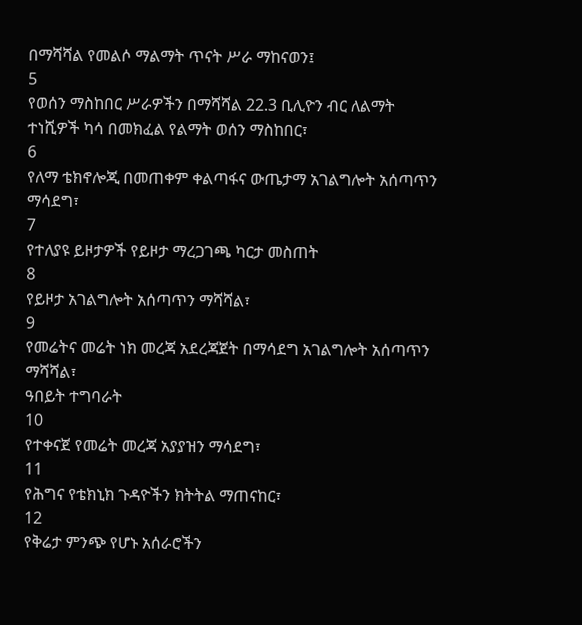በማሻሻል የመልሶ ማልማት ጥናት ሥራ ማከናወን፤
5
የወሰን ማስከበር ሥራዎችን በማሻሻል 22.3 ቢሊዮን ብር ለልማት ተነሺዎች ካሳ በመክፈል የልማት ወሰን ማስከበር፣
6
የለማ ቴክኖሎጂ በመጠቀም ቀልጣፋና ውጤታማ አገልግሎት አሰጣጥን ማሳደግ፣
7
የተለያዩ ይዞታዎች የይዞታ ማረጋገጫ ካርታ መስጠት
8
የይዞታ አገልግሎት አሰጣጥን ማሻሻል፣
9
የመሬትና መሬት ነክ መረጃ አደረጃጀት በማሳደግ አገልግሎት አሰጣጥን ማሻሻል፣
ዓበይት ተግባራት
10
የተቀናጀ የመሬት መረጃ አያያዝን ማሳደግ፣
11
የሕግና የቴክኒክ ጉዳዮችን ክትትል ማጠናከር፣
12
የቅሬታ ምንጭ የሆኑ አሰራሮችን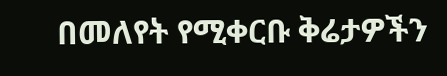በመለየት የሚቀርቡ ቅሬታዎችን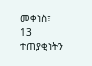መቀነስ፣
13
ተጠያቂነትን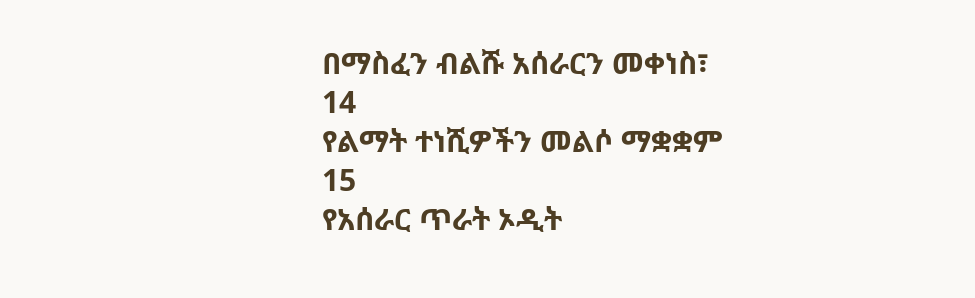በማስፈን ብልሹ አሰራርን መቀነስ፣
14
የልማት ተነሺዎችን መልሶ ማቋቋም
15
የአሰራር ጥራት ኦዲት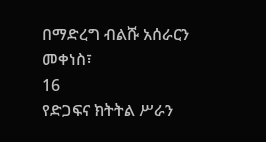በማድረግ ብልሹ አሰራርን መቀነስ፣
16
የድጋፍና ክትትል ሥራን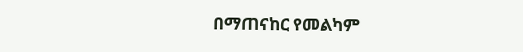በማጠናከር የመልካም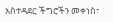አስተዳደር ችግሮችን መቀነስ፣